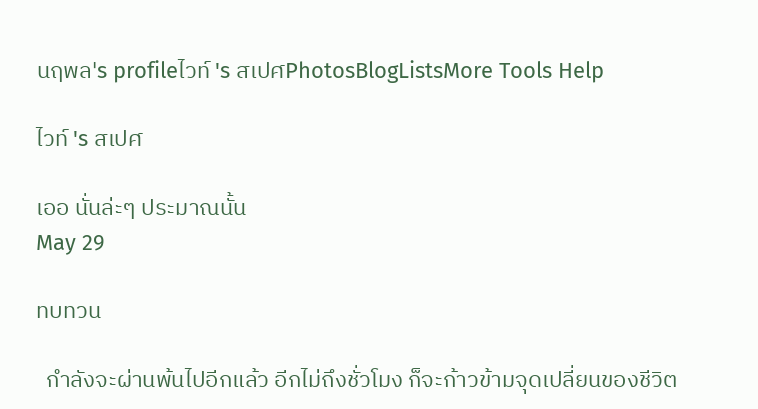นฤพล's profileไวท์ 's สเปศPhotosBlogListsMore Tools Help

ไวท์ 's สเปศ

เออ นั่นล่ะๆ ประมาณนั้น
May 29

ทบทวน

  กำลังจะผ่านพ้นไปอีกแล้ว อีกไม่ถึงชั่วโมง ก็จะก้าวข้ามจุดเปลี่ยนของชีวิต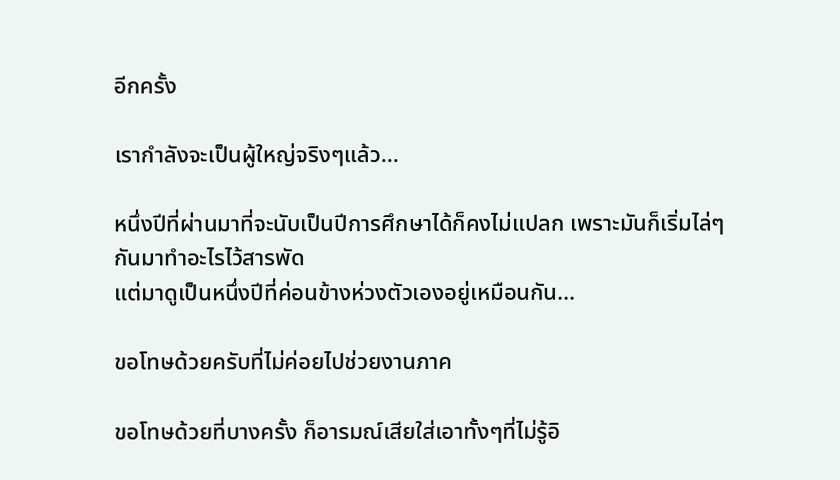อีกครั้ง

เรากำลังจะเป็นผู้ใหญ่จริงๆแล้ว...

หนึ่งปีที่ผ่านมาที่จะนับเป็นปีการศึกษาได้ก็คงไม่แปลก เพราะมันก็เริ่มไล่ๆกันมาทำอะไรไว้สารพัด
แต่มาดูเป็นหนึ่งปีที่ค่อนข้างห่วงตัวเองอยู่เหมือนกัน...

ขอโทษด้วยครับที่ไม่ค่อยไปช่วยงานภาค

ขอโทษด้วยที่บางครั้ง ก็อารมณ์เสียใส่เอาทั้งๆที่ไม่รู้อิ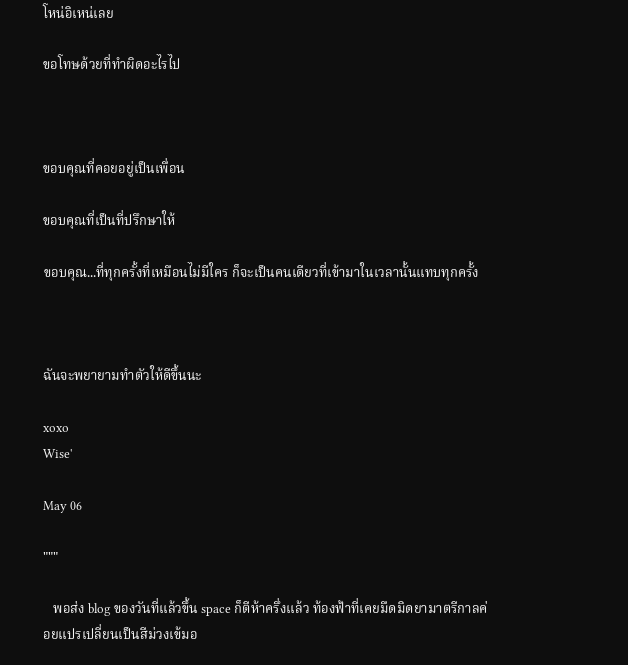โหน่อิเหน่เลย

ขอโทษด้วยที่ทำผิดอะไรไป



ขอบคุณที่คอยอยู่เป็นเพื่อน

ขอบคุณที่เป็นที่ปรึกษาให้

ขอบคุณ...ที่ทุกครั้งที่เหมือนไม่มีใคร ก็จะเป็นคนเดียวที่เข้ามาในเวลานั้นแทบทุกครั้ง



ฉันจะพยายามทำตัวให้ดีขึ้นนะ

xoxo
Wise'

May 06

"""

   พอส่ง blog ของวันที่แล้วขึ้น space ก็ตีห้าครึ่งแล้ว ท้องฟ้าที่เคยมืดมิดยามาตรีกาลค่อยแปรเปลี่ยนเป็นสีม่วงเข้มอ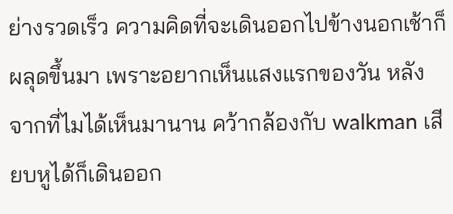ย่างรวดเร็ว ความคิดที่จะเดินออกไปข้างนอกเช้าก็ผลุดขึ้นมา เพราะอยากเห็นแสงแรกของวัน หลังจากที่ไมได้เห็นมานาน คว้ากล้องกับ walkman เสียบหูได้ก็เดินออก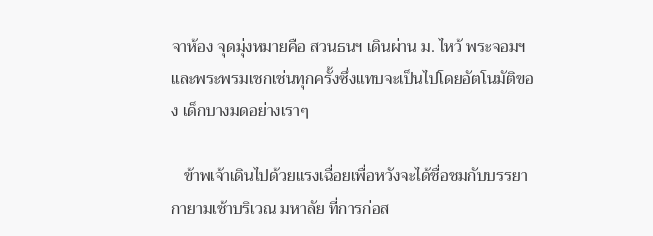จาห้อง จุดมุ่งหมายคือ สวนธนฯ เดินผ่าน ม. ไหว้ พระจอมฯ และพระพรมเชกเช่นทุกครั้งซึ่งแทบจะเป็นไปโดยอัตโนมัติของ เด็กบางมดอย่างเราๆ

   ข้าพเจ้าเดินไปด้วยแรงเฉื่อยเพื่อหวังจะได้ชื่อชมกับบรรยากายามเช้าบริเวณ มหาลัย ที่การก่อส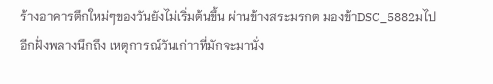ร้างอาคารตึกใหม่ๆของวันยังไม่เริ่มต้นขึ้น ผ่านข้างสระมรกต มองข้าDSC_5882มไปอีกฝั่งพลางนึกถึง เหตุการณ์วันเก่าาที่มักจะมานั่ง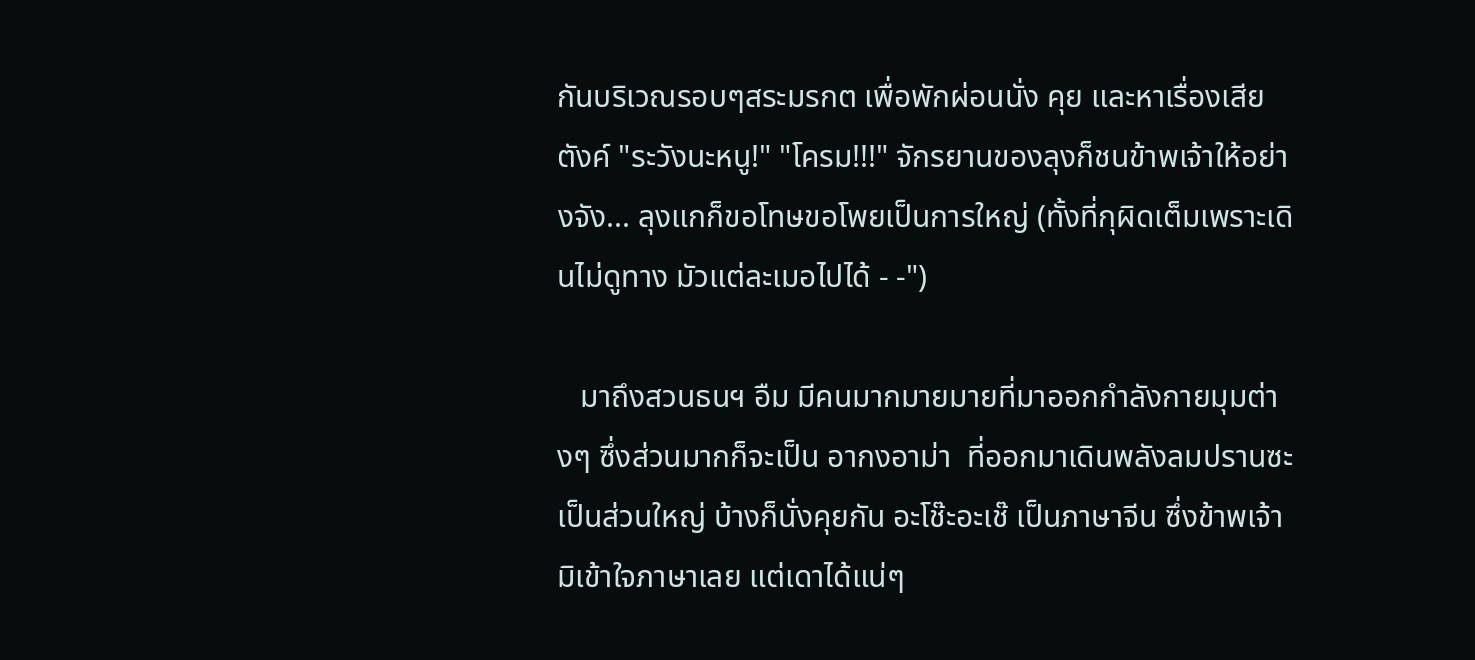กันบริเวณรอบๆสระมรกต เพื่อพักผ่อนนั่ง คุย และหาเรื่องเสียตังค์ "ระวังนะหนู!" "โครม!!!" จักรยานของลุงก็ชนข้าพเจ้าให้อย่างจัง... ลุงแกก็ขอโทษขอโพยเป็นการใหญ่ (ทั้งที่กุผิดเต็มเพราะเดินไม่ดูทาง มัวแต่ละเมอไปได้ - -")

   มาถึงสวนธนฯ อืม มีคนมากมายมายที่มาออกกำลังกายมุมต่างๆ ซึ่งส่วนมากก็จะเป็น อากงอาม่า  ที่ออกมาเดินพลังลมปรานซะเป็นส่วนใหญ่ บ้างก็นั่งคุยกัน อะโช๊ะอะเช๊ เป็นภาษาจีน ซึ่งข้าพเจ้ามิเข้าใจภาษาเลย แต่เดาได้แน่ๆ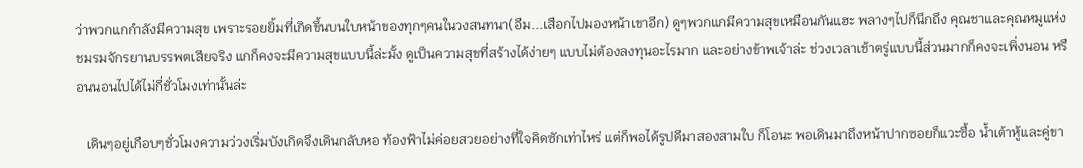ว่าพวกแกกำลังมีความสุข เพราะรอยยิ้มที่เกิดขึ้นบนใบหน้าของทุกๆคนในวงสนทนา(อืม...เสือกไปมองหน้าเขาอีก) ดูๆพวกแกมีความสุขเหมือนกันแฮะ พลางๆไปก็นึกถึง คุณชาและคุณหมูแห่งชมรมจักรยานบรรพตเสียจริง แกก็คงจะมีความสุขแบบนี้ล่ะมั้ง ดูเป็นความสุขที่สร้างได้ง่ายๆ แบบไม่ต้องลงทุนอะไรมาก และอย่างข้าพเจ้าล่ะ ช่วงเวลาเช้าตรู่แบบนี้ส่วนมากก็คงจะเพิ่งนอน หรือนนอนไปได้ไม่กี่ชั่วโมงเท่านั้นล่ะ

   เดินๆอยู่เกือบๆชั่วโมงความว่วงเริ่มบังเกิดจึงเดินกลับหอ ท้องฟ้าไม่ค่อยสวยอย่างที่ใจคิดซักเท่าไหร่ แต่ก็พอได้รูปดีมาสองสามใบ ก็โอนะ พอเดินมาถึงหน้าปากซอยก็แวะซื้อ น้ำเต้าหู้และคู่ขา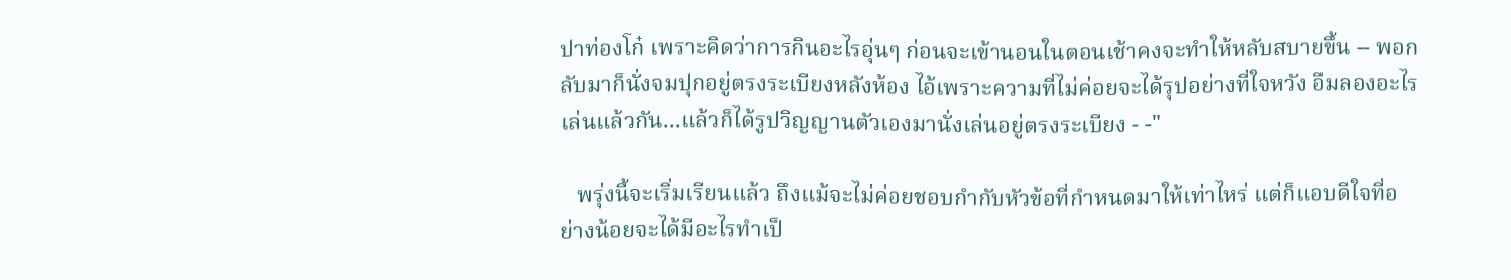ปาท่องโก๋ เพราะคิดว่าการกินอะไรอุ่นๆ ก่อนจะเข้านอนในตอนเช้าคงจะทำให้หลับสบายขึ้น -- พอกลับมาก็นั่งจมปุกอยู่ตรงระเบียงหลังห้อง ไอ้เพราะความที่ไม่ค่อยจะได้รุปอย่างที่ใจหวัง อืมลองอะไรเล่นแล้วกัน...แล้วก็ได้รูปวิญญานตัวเองมานั่งเล่นอยู่ตรงระเบียง - -"

   พรุ่งนี้จะเริ่มเรียนแล้ว ถึงแม้จะไม่ค่อยชอบกำกับหัวข้อที่กำหนดมาให้เท่าไหร่ แต่ก็แอบดีใจที่อย่างน้อยจะได้มีอะไรทำเป็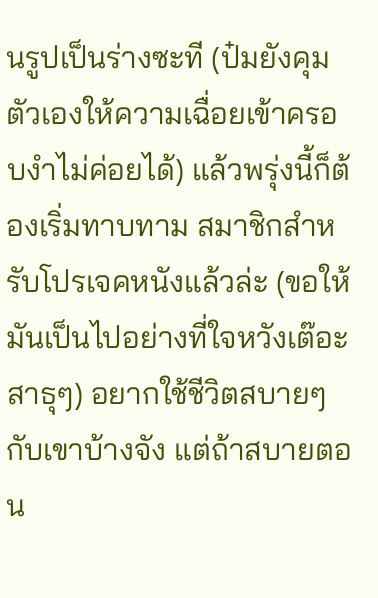นรูปเป็นร่างซะที (ป๋มยังคุมตัวเองให้ความเฉื่อยเข้าครอบงำไม่ค่อยได้) แล้วพรุ่งนี้ก็ต้องเริ่มทาบทาม สมาชิกสำหรับโปรเจคหนังแล้วล่ะ (ขอให้มันเป็นไปอย่างที่ใจหวังเต๊อะ สาธุๆ) อยากใช้ชีวิตสบายๆกับเขาบ้างจัง แต่ถ้าสบายตอน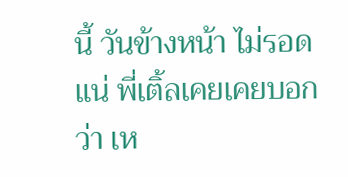นี้ วันข้างหน้า ไม่รอดแน่ พี่เติ้ลเคยเคยบอกว่า เห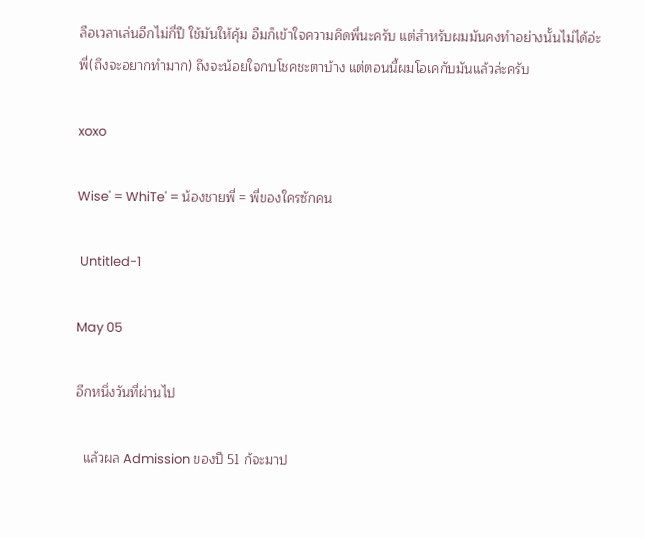ลือเวลาเล่นอีกไม่กี่ปี ใช้มันให้คุ้ม อืมก็เข้าใจความคิดพี่นะครับ แต่สำหรับผมมันคงทำอย่างนั้นไม่ได้อ่ะพี่(ถึงจะอยากทำมาก) ถึงจะน้อยใจกบโชคชะตาบ้าง แต่ตอนนี้ผมโอเคกับมันแล้วล่ะครับ

xoxo

Wise' = WhiTe' = น้องชายพี่ = พี่ของใครซักคน

 Untitled-1

May 05

อีกหนึ่งวันที่ผ่านไป

  แล้วผล Admission ของปี 51 ก้จะมาป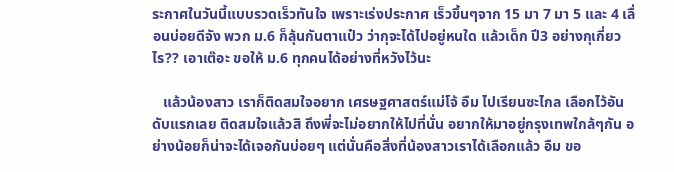ระกาศในวันนี้แบบรวดเร็วทันใจ เพราะเร่งประกาศ เร็วขึ้นๆจาก 15 มา 7 มา 5 และ 4 เลื่อนบ่อยดีจัง พวก ม.6 ก็ลุ้นกันตาแป๋ว ว่ากุจะได้ไปอยู่หนใด แล้วเด็ก ปี3 อย่างกุเกี่ยวไร?? เอาเต๊อะ ขอให้ ม.6 ทุกคนได้อย่างที่หวังไว้นะ

   แล้วน้องสาว เราก็ติดสมใจอยาก เศรษฐศาสตร์แม่โจ้ อืม ไปเรียนซะไกล เลือกไว้อันดับแรกเลย ติดสมใจแล้วสิ ถึงพี่จะไม่อยากให้ไปที่นั่น อยากให้มาอยู่กรุงเทพใกล้ๆกัน อย่างน้อยก็น่าจะได้เจอกันบ่อยๆ แต่นั่นคือสิ่งที่น้องสาวเราได้เลือกแล้ว อืม ขอ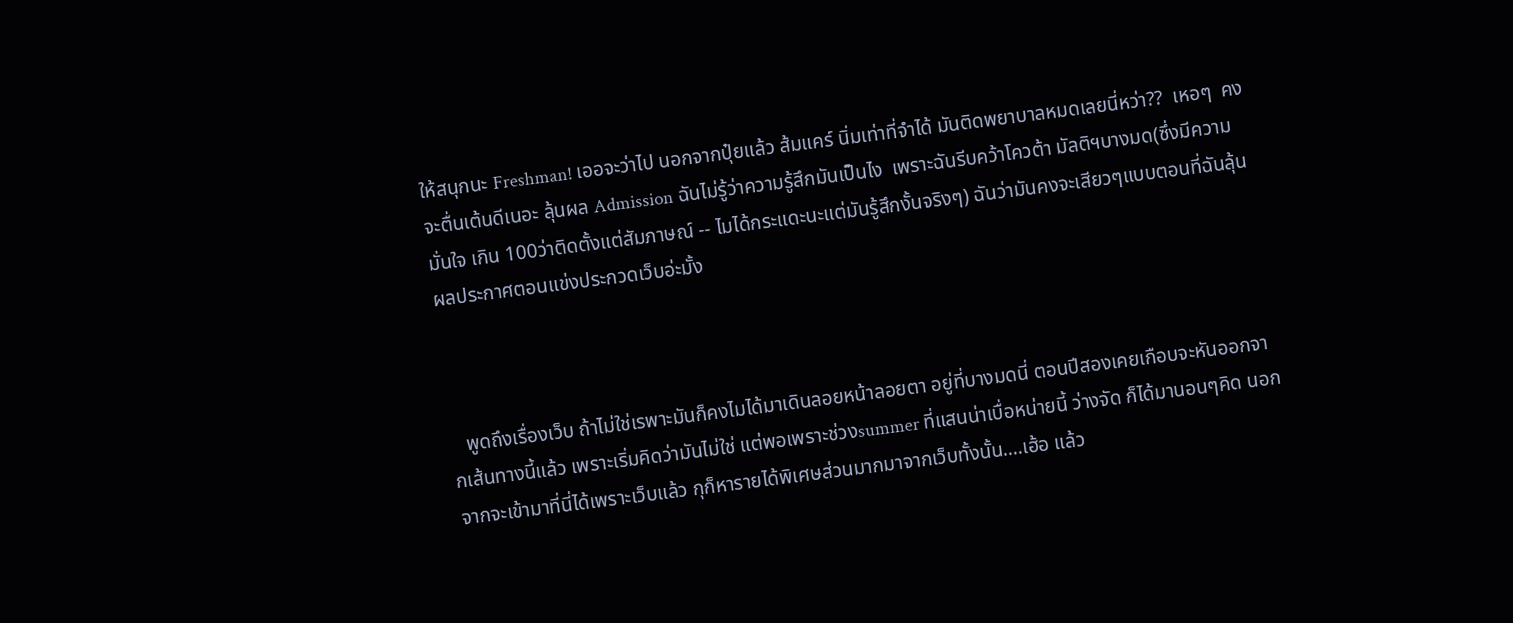ให้สนุกนะ Freshman! เออจะว่าไป นอกจากปุ๋ยแล้ว ส้มแคร์ นิ่มเท่าที่จำได้ มันติดพยาบาลหมดเลยนี่หว่า??  เหอๆ  คงจะตื่นเต้นดีเนอะ ลุ้นผล Admission ฉันไม่รู้ว่าความรู้สึกมันเป็นไง  เพราะฉันรีบคว้าโควต้า มัลติฯบางมด(ซึ่งมีความมั่นใจ เกิน 100ว่าติดตั้งแต่สัมภาษณ์ -- ไมได้กระแดะนะแต่มันรู้สึกงั้นจริงๆ) ฉันว่ามันคงจะเสียวๆแบบตอนที่ฉันลุ้นผลประกาศตอนแข่งประกวดเว็บอ่ะมั้ง



   พูดถึงเรื่องเว็บ ถ้าไม่ใช่เรพาะมันก็คงไมได้มาเดินลอยหน้าลอยตา อยู่ที่บางมดนี่ ตอนปีสองเคยเกือบจะหันออกจากเส้นทางนี้แล้ว เพราะเริ่มคิดว่ามันไม่ใช่ แต่พอเพราะช่วงsummer ที่แสนน่าเบื่อหน่ายนี้ ว่างจัด ก็ได้มานอนๆคิด นอกจากจะเข้ามาที่นี่ได้เพราะเว็บแล้ว กุก็หารายได้พิเศษส่วนมากมาจากเว็บทั้งนั้น....เฮ้อ แล้ว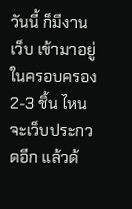วันนี้ ก็มีงานเว็บ เข้ามาอยู่ในครอบครอง 2-3 ชิ้น ไหนจะเว็บประกวดอีก แล้วด้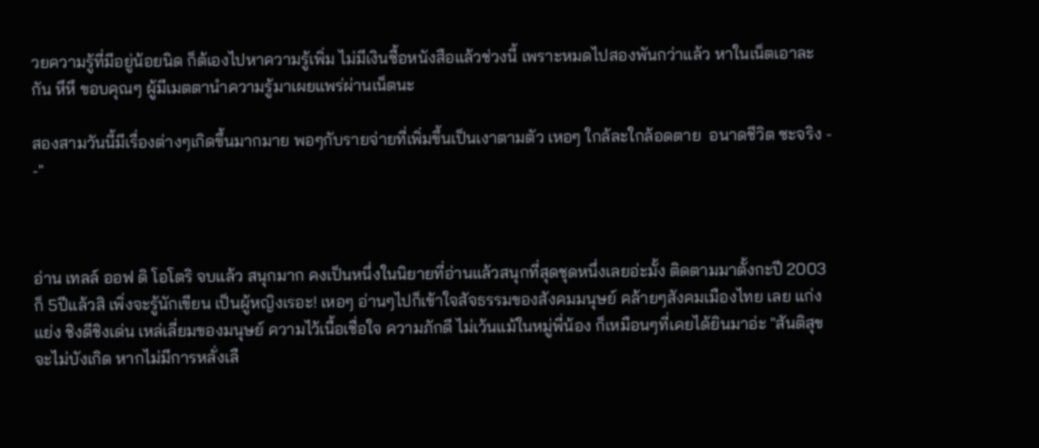วยความรู้ที่มีอยู่น้อยนิด ก็ต้เองไปหาความรู้เพิ่ม ไม่มีเงินซื้อหนังสือแล้วช่วงนี้ เพราะหมดไปสองพันกว่าแล้ว หาในเน็ตเอาละกัน หึหึ ขอบคุณๆ ผู้มีเมตตานำความรู้มาเผยแพร่ผ่านเน็ตนะ

สองสามวันนี้มีเรื่องต่างๆเกิดขึ้นมากมาย พอๆกับรายจ่ายที่เพิ่มขึ้นเป็นเงาตามตัว เหอๆ ใกล้ละใกล้อดตาย  อนาดชีวิต ซะจริง - -"



อ่าน เทลล์ ออฟ ดิ โอโตริ จบแล้ว สนุกมาก คงเป็นหนึ่งในนิยายที่อ่านแล้วสนุกที่สุดชุดหนึ่งเลยอ่ะมั้ง ติดตามมาตั้งกะปี 2003 ก็ 5ปีแล้วสิ เพิ่งจะรู้นักเขียน เป็นผู้หญิงเรอะ! เหอๆ อ่านๆไปก็เข้าใจสัจธรรมของสังคมมนุษย์ คล้ายๆสังคมเมืองไทย เลย แก่งแย่ง ชิงดีชิงเด่น เหล่เลี่ยมของมนุษย์ ความไว้เนื้อเชื่อใจ ความภักดี ไม่เว้นแม้ในหมู่พี่น้อง ก็เหมือนๆที่เคยได้ยินมาอ่ะ "สันติสุขจะไม่บังเกิด หากไม่มีการหลั่งเลื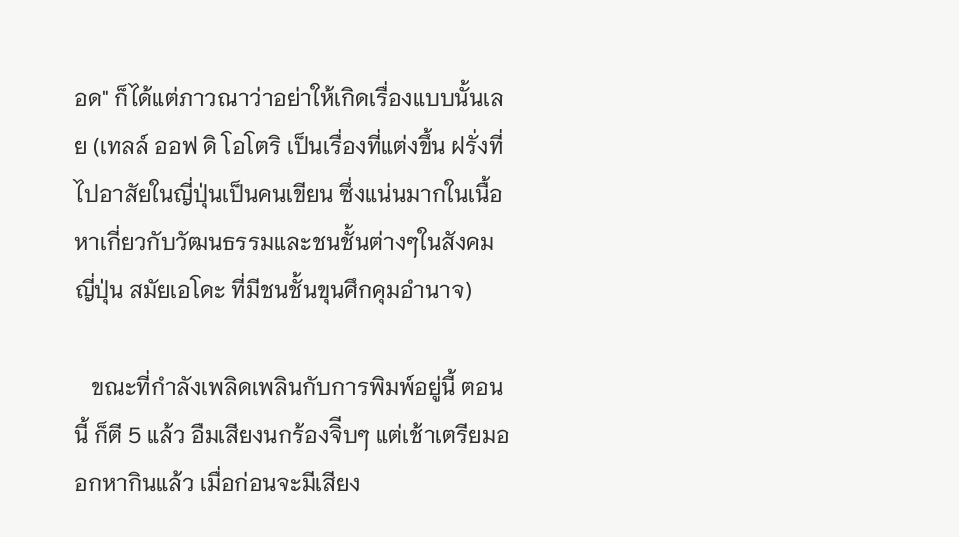อด" ก็ได้แต่ภาวณาว่าอย่าให้เกิดเรื่องแบบนั้นเลย (เทลล์ ออฟ ดิ โอโตริ เป็นเรื่องที่แต่งขึ้น ฝรั่งที่ไปอาสัยในญี่ปุ่นเป็นคนเขียน ซึ่งแน่นมากในเนื้อหาเกี่ยวกับวัฒนธรรมและชนชั้นต่างๆในสังคมญี่ปุ่น สมัยเอโดะ ที่มีชนชั้นขุนศึกคุมอำนาจ)

   ขณะที่กำลังเพลิดเพลินกับการพิมพ์อยู่นี้ ตอนนี้ ก็ตี 5 แล้ว อืมเสียงนกร้องจิีบๆ แต่เช้าเตรียมออกหากินแล้ว เมื่อก่อนจะมีเสียง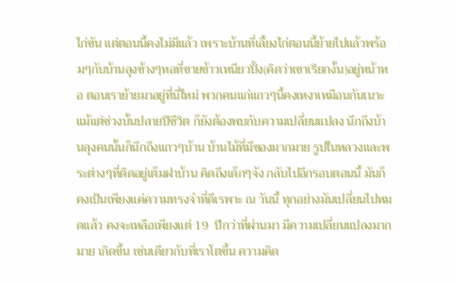ไก่ขัน แต่ตอนนี้คงไม่มีแล้ว เพราะบ้านที่เลี้ยงไก่ตอนนี้ย้ายไปแล้วพร้อมๆกับบ้านลุงข้างๆหอที่ขายข้าวเหนียวปิ้ง(คิดว่าเขาเรียกงั้น)อยู่หน้าหอ ตอนเราย้ายมาอยู่ที่นี่ใหม่ พวกคนแก่แถวๆนี้คงเหงาเหมือนกันเนาะ แม้แต่ช่วงบั้นปลายปีชีวิต ก็ยังต้องพบกับความเปลี่ยนแปลง นึกถึงบ้านลุงคนนั้นก็นึกถึงแถวๆบ้าน บ้านไม้ที่มีของมากมาย รูปในหลวงและพระต่างๆที่ติดอยู่เต็มฝาบ้าน คิดถึงเด็กๆจัง กลับไปอีกรอบตอนนี้ มันก็คงเป้นเพียงแค่ความทรงจำที่ดีเรพาะ ณ วันนี้ ทุกอย่างมันเปลี่ยนไปหมดแล้ว คงจะเหลือเพียงแต่ 19  ปีกว่าที่ผ่านมา มีความเปลี่ยนแปลงมากมาย เกิดขึ้น เช่นเดียวกับที่เราโตขึ้น ความคิด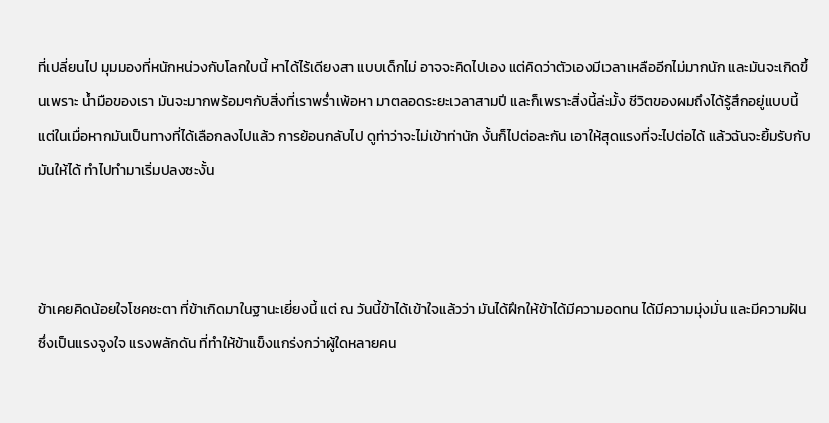ที่เปลี่ยนไป มุมมองที่หนักหน่วงกับโลกใบนี้ หาได้ไร้เดียงสา แบบเด็กไม่ อาจจะคิดไปเอง แต่คิดว่าตัวเองมีเวลาเหลืออีกไม่มากนัก และมันจะเกิดขึ้นเพราะ น้ำมือของเรา มันจะมากพร้อมๆกับสิ่งที่เราพร่ำเพ้อหา มาตลอดระยะเวลาสามปี และก็เพราะสิ่งนี้ล่ะมั้ง ชีวิตของผมถึงได้รู้สึกอยู่แบบนี้ แต่ในเมื่อหากมันเป็นทางที่ได้เลือกลงไปแล้ว การย้อนกลับไป ดูท่าว่าจะไม่เข้าท่านัก งั้นก็ไปต่อละกัน เอาให้สุดแรงที่จะไปต่อได้ แล้วฉันจะยิ้มรับกับมันให้ได้ ทำไปทำมาเริ่มปลงซะงั้น



ข้าเคยคิดน้อยใจโชคชะตา ที่ข้าเกิดมาในฐานะเยี่ยงนี้ แต่ ณ วันนี้ข้าได้เข้าใจแล้วว่า มันได้ฝึกให้ข้าได้มีความอดทน ได้มีความมุ่งมั่น และมีความฝันซึ่งเป็นแรงจูงใจ แรงพลักดัน ที่ทำให้ข้าแข็งแกร่งกว่าผู้ใดหลายคน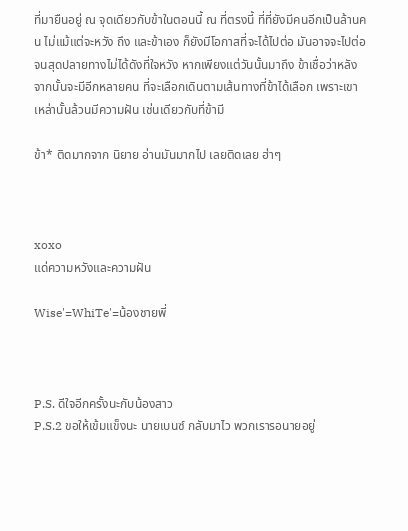ที่มายืนอยู่ ณ จุดเดียวกับข้าในตอนนี้ ณ ที่ตรงนี้ ที่ที่ยังมีคนอีกเป็นล้านคน ไม่แม้แต่จะหวัง ถึง และข้าเอง ก็ยังมีโอกาสที่จะได้ไปต่อ มันอาจจะไปต่อจนสุดปลายทางไม่ได้ดังที่ใจหวัง หากเพียงแต่วันนั้นมาถึง ข้าเชื่อว่าหลังจากนั้นจะมีอีกหลายคน ที่จะเลือกเดินตามเส้นทางที่ข้าได้เลือก เพราะเขาเหล่านั้นล้วนมีความฝัน เช่นเดียวกับที่ข้ามี

ข้า* ติดมากจาก นิยาย อ่านมันมากไป เลยติดเลย ฮ่าๆ



xoxo
แด่ความหวังและความฝัน

Wise'=WhiTe'=น้องชายพี่



P.S. ดีใจอีกครั้งนะกับน้องสาว
P.S.2 ขอให้เข้มแข็งนะ นายเบนซ์ กลับมาไว พวกเรารอนายอยู่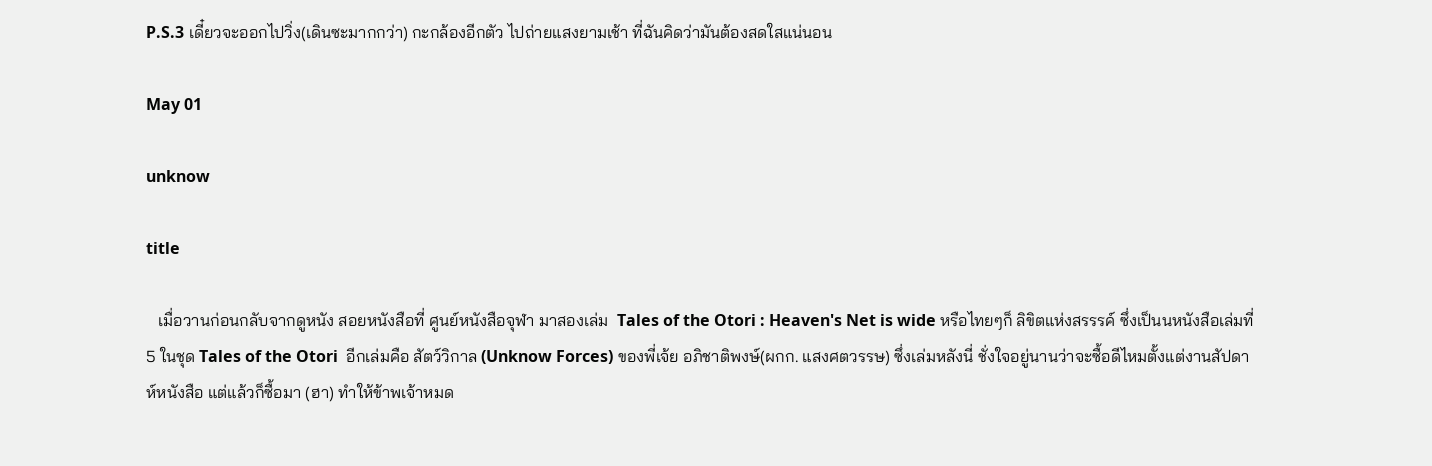P.S.3 เดี๋ยวจะออกไปวิ่ง(เดินซะมากกว่า) กะกล้องอีกตัว ไปถ่ายแสงยามเช้า ที่ฉันคิดว่ามันต้องสดใสแน่นอน

May 01

unknow

title

   เมื่อวานก่อนกลับจากดูหนัง สอยหนังสือที่ ศูนย์หนังสือจุฬา มาสองเล่ม  Tales of the Otori : Heaven's Net is wide หรือไทยๆก็ ลิขิตแห่งสรรรค์ ซึ่งเป็นนหนังสือเล่มที่ 5 ในชุด Tales of the Otori  อีกเล่มคือ สัตว์วิกาล (Unknow Forces) ของพี่เจ้ย อภิชาติพงษ์(ผกก. แสงศตวรรษ) ซึ่งเล่มหลังนี่ ชั่งใจอยู่นานว่าจะซื้อดีไหมตั้งแต่งานสัปดาห์หนังสือ แต่แล้วก็ซื้อมา (ฮา) ทำให้ข้าพเจ้าหมด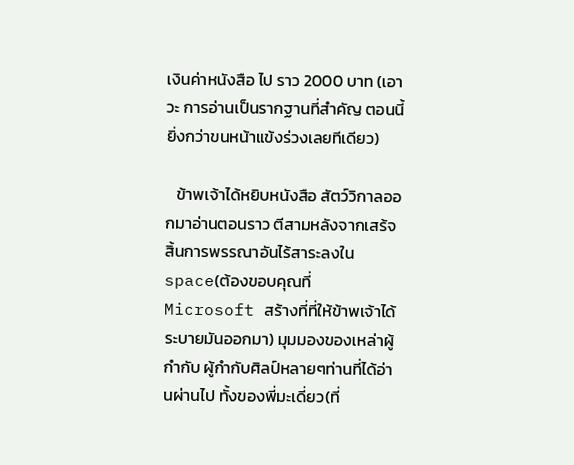เงินค่าหนังสือ ไป ราว 2000 บาท (เอาวะ การอ่านเป็นรากฐานที่สำคัญ ตอนนี้ยิ่งกว่าขนหน้าแข้งร่วงเลยทีเดียว)

   ข้าพเจ้าได้หยิบหนังสือ สัตว์วิกาลออกมาอ่านตอนราว ตีสามหลังจากเสร้จสิ้นการพรรณาอันไร้สาระลงใน space(ต้องขอบคุณที่ Microsoft สร้างที่ที่ให้ข้าพเจ้าได้ระบายมันออกมา) มุมมองของเหล่าผู้กำกับ ผู้กำกับศิลป์หลายๆท่านที่ได้อ่านผ่านไป ทั้งของพี่มะเดี่ยว(ที่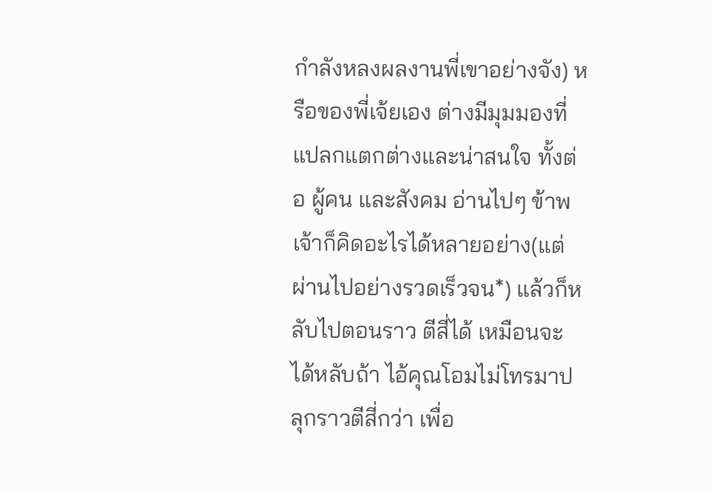กำลังหลงผลงานพี่เขาอย่างจัง) หรือของพี่เจ้ยเอง ต่างมีมุมมองที่แปลกแตกต่างและน่าสนใจ ทั้งต่อ ผู้คน และสังคม อ่านไปๆ ข้าพเจ้าก็คิดอะไรได้หลายอย่าง(แต่ผ่านไปอย่างรวดเร็วจน*) แล้วก็หลับไปตอนราว ตีสี่ได้ เหมือนจะได้หลับถ้า ไอ้คุณโอมไม่โทรมาปลุกราวตีสี่กว่า เพื่อ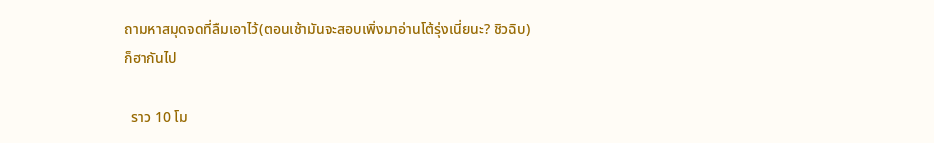ถามหาสมุดจดที่ลืมเอาไว้(ตอนเช้ามันจะสอบเพิ่งมาอ่านโต้รุ่งเนี่ยนะ? ชิวฉิบ) ก็ฮากันไป

  ราว 10 โม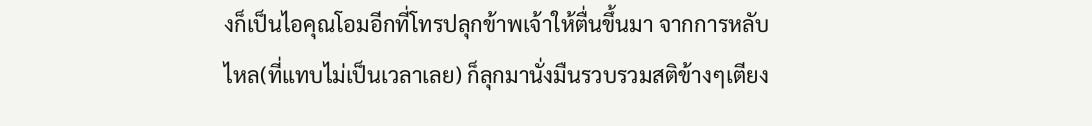งก็เป็นไอคุณโอมอีกที่โทรปลุกข้าพเจ้าให้ตื่นขึ้นมา จากการหลับไหล(ที่แทบไม่เป็นเวลาเลย) ก็ลุกมานั่งมืนรวบรวมสติข้างๆเตียง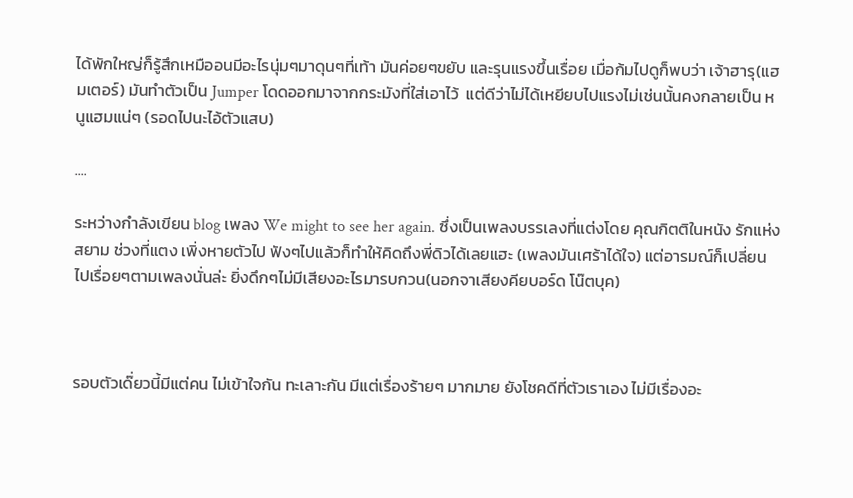ได้พักใหญ่ก็รู้สึกเหมืออนมีอะไรนุ่มๆมาดุนๆที่เท้า มันค่อยๆขยับ และรุนแรงขึ้นเรื่อย เมื่อก้มไปดูก็พบว่า เจ้าฮารุ(แฮมเตอร์) มันทำตัวเป็น Jumper โดดออกมาจากกระมังที่ใส่เอาไว้  แต่ดีว่าไม่ได้เหยียบไปแรงไม่เช่นนั้นคงกลายเป็น หนูแฮมแน่ๆ (รอดไปนะไอ้ตัวแสบ)

....

ระหว่างกำลังเขียน blog เพลง We might to see her again. ซึ่งเป็นเพลงบรรเลงที่แต่งโดย คุณกิตติในหนัง รักแห่งสยาม ช่วงที่แตง เพิ่งหายตัวไป ฟังๆไปแล้วก็ทำให้คิดถึงพี่ดิวได้เลยแฮะ (เพลงมันเศร้าได้ใจ) แต่อารมณ์ก็เปลี่ยนไปเรื่อยๆตามเพลงนั่นล่ะ ยิ่งดึกๆไม่มีเสียงอะไรมารบกวน(นอกจาเสียงคียบอร์ด โน๊ตบุค)



รอบตัวเด๊่ยวนี้มีแต่คน ไม่เข้าใจกัน ทะเลาะกัน มีแต่เรื่องร้ายๆ มากมาย ยังโชคดีที่ตัวเราเอง ไม่มีเรื่องอะ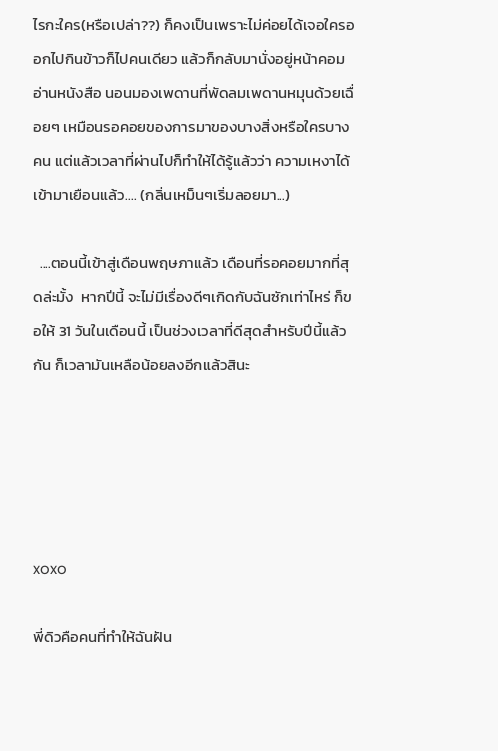ไรกะใคร(หรือเปล่า??) ก็คงเป็นเพราะไม่ค่อยได้เจอใครออกไปกินข้าวก็ไปคนเดียว แล้วก็กลับมานั่งอยู่หน้าคอม อ่านหนังสือ นอนมองเพดานที่พัดลมเพดานหมุนด้วยเฉื่อยๆ เหมือนรอคอยของการมาของบางสิ่งหรือใครบางคน แต่แล้วเวลาที่ผ่านไปก็ทำให้ได้รู้แล้วว่า ความเหงาได้เข้ามาเยือนแล้ว.... (กลิ่นเหม็นๆเริ่มลอยมา...)

  ....ตอนนี้เข้าสู่เดือนพฤษภาแล้ว เดือนที่รอคอยมากที่สุดล่ะมั้ง  หากปีนี้ จะไม่มีเรื่องดีๆเกิดกับฉันซักเท่าไหร่ ก็ขอให้ 31 วันในเดือนนี้ เป็นช่วงเวลาที่ดีสุดสำหรับปีนี้แล้วกัน ก็เวลามันเหลือน้อยลงอีกแล้วสินะ





xoxo

พี่ดิวคือคนที่ทำให้ฉันฝัน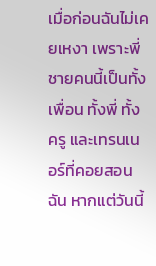เมื่อก่อนฉันไม่เคยเหงา เพราะพี่ชายคนนี้เป็นทั้งเพื่อน ทั้งพี่ ทั้งครู และเทรนเนอร์ที่คอยสอนฉัน หากแต่วันนี้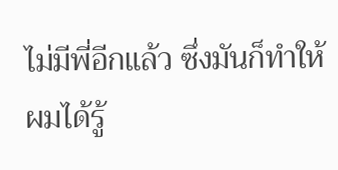ไม่มีพี่อีกแล้ว ซึ่งมันก็ทำให้ผมได้รู้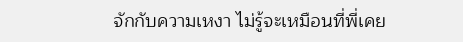จักกับความเหงา ไม่รู้จะเหมือนที่พี่เคย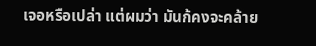เจอหรือเปล่า แต่ผมว่า มันก้คงจะคล้าย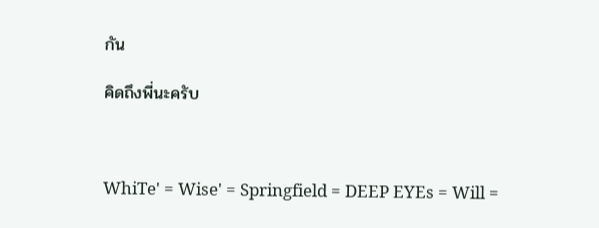กัน

คิดถึงพี่นะครับ



WhiTe' = Wise' = Springfield = DEEP EYEs = Will =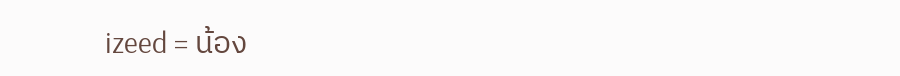izeed = น้อง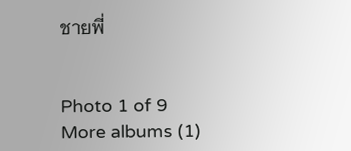ชายพี่


Photo 1 of 9
More albums (1)